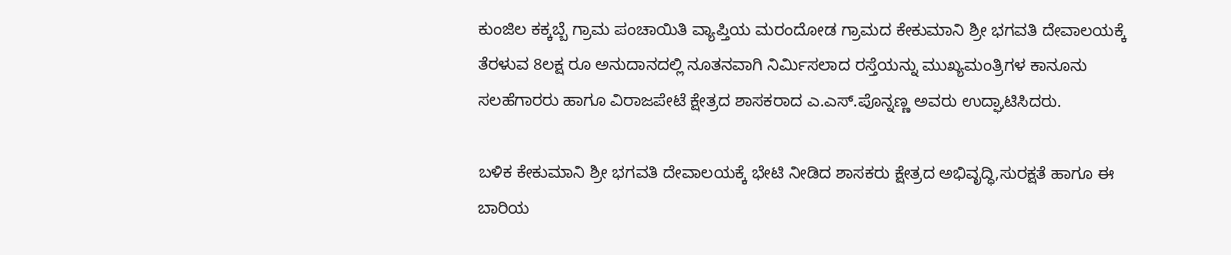ಕುಂಜಿಲ ಕಕ್ಕಬ್ಬೆ ಗ್ರಾಮ ಪಂಚಾಯಿತಿ ವ್ಯಾಪ್ತಿಯ ಮರಂದೋಡ ಗ್ರಾಮದ ಕೇಕುಮಾನಿ ಶ್ರೀ ಭಗವತಿ ದೇವಾಲಯಕ್ಕೆ ತೆರಳುವ 8ಲಕ್ಷ ರೂ ಅನುದಾನದಲ್ಲಿ ನೂತನವಾಗಿ ನಿರ್ಮಿಸಲಾದ ರಸ್ತೆಯನ್ನು ಮುಖ್ಯಮಂತ್ರಿಗಳ ಕಾನೂನು ಸಲಹೆಗಾರರು ಹಾಗೂ ವಿರಾಜಪೇಟೆ ಕ್ಷೇತ್ರದ ಶಾಸಕರಾದ ಎ.ಎಸ್.ಪೊನ್ನಣ್ಣ ಅವರು ಉದ್ಘಾಟಿಸಿದರು.

ಬಳಿಕ ಕೇಕುಮಾನಿ ಶ್ರೀ ಭಗವತಿ ದೇವಾಲಯಕ್ಕೆ ಭೇಟಿ ನೀಡಿದ ಶಾಸಕರು ಕ್ಷೇತ್ರದ ಅಭಿವೃದ್ಧಿ,ಸುರಕ್ಷತೆ ಹಾಗೂ ಈ ಬಾರಿಯ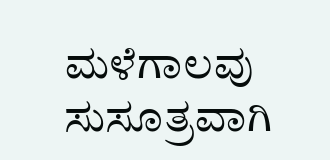ಮಳೆಗಾಲವು ಸುಸೂತ್ರವಾಗಿ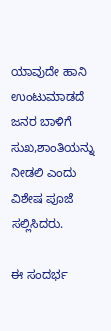ಯಾವುದೇ ಹಾನಿ ಉಂಟುಮಾಡದೆ ಜನರ ಬಾಳಿಗೆ ಸುಖ,ಶಾಂತಿಯನ್ನು ನೀಡಲಿ ಎಂದು ವಿಶೇಷ ಪೂಜೆ ಸಲ್ಲಿಸಿದರು.

ಈ ಸಂದರ್ಭ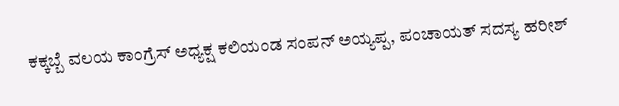ಕಕ್ಕಬ್ಬೆ ವಲಯ ಕಾಂಗ್ರೆಸ್ ಅಧ್ಯಕ್ಷ ಕಲಿಯಂಡ ಸಂಪನ್ ಅಯ್ಯಪ್ಪ, ಪಂಚಾಯತ್ ಸದಸ್ಯ ಹರೀಶ್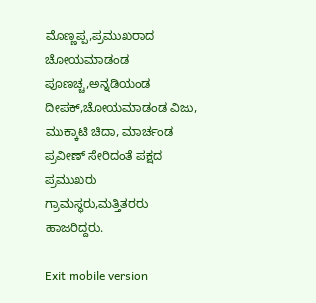ಮೊಣ್ಣಪ್ಪ,ಪ್ರಮುಖರಾದ ಚೋಯಮಾಡಂಡ ಪೂಣಚ್ಚ,ಅನ್ನಡಿಯಂಡ ದೀಪಕ್,ಚೋಯಮಾಡಂಡ ವಿಜು, ಮುಕ್ಕಾಟಿ ಚಿದಾ, ಮಾರ್ಚಂಡ ಪ್ರವೀಣ್ ಸೇರಿದಂತೆ ಪಕ್ಷದ ಪ್ರಮುಖರು ಗ್ರಾಮಸ್ಥರು,ಮತ್ತಿತರರು ಹಾಜರಿದ್ದರು.

Exit mobile version